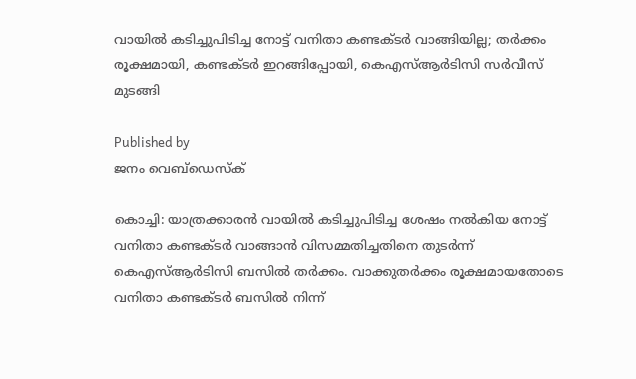വായിൽ കടിച്ചുപിടിച്ച നോട്ട് വനിതാ കണ്ടക്ടർ വാങ്ങിയില്ല; തർക്കം രൂക്ഷമായി, കണ്ടക്ടർ ഇറങ്ങിപ്പോയി, കെഎസ്ആർടിസി സർവീസ് മുടങ്ങി

Published by
ജനം വെബ്‌ഡെസ്ക്

കൊച്ചി: യാത്രക്കാരൻ വായിൽ കടിച്ചുപിടിച്ച ശേഷം നൽകിയ നോട്ട് വനിതാ കണ്ടക്ടർ വാങ്ങാൻ വിസമ്മതിച്ചതിനെ തുടർന്ന് കെഎസ്ആർടിസി ബസിൽ തർക്കം. വാക്കുതർക്കം രൂക്ഷമായതോടെ വനിതാ കണ്ടക്ടർ ബസിൽ നിന്ന്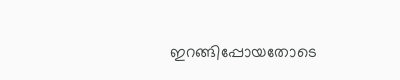ഇറങ്ങിപ്പോയതോടെ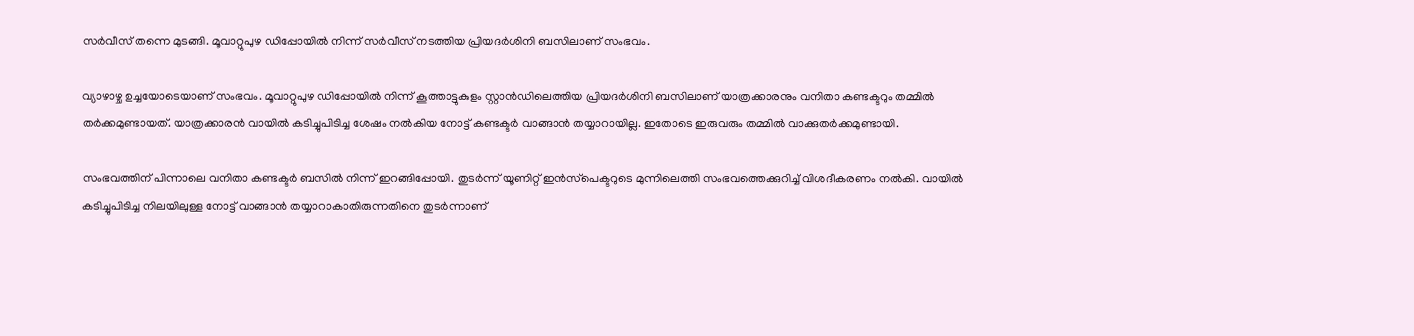സർവീസ് തന്നെ മുടങ്ങി. മൂവാറ്റുപുഴ ഡിപ്പോയിൽ നിന്ന് സർവീസ് നടത്തിയ പ്രിയദർശിനി ബസിലാണ് സംഭവം.

വ്യാഴാഴ്ച ഉച്ചയോടെയാണ് സംഭവം. മൂവാറ്റുപുഴ ഡിപ്പോയിൽ നിന്ന് കൂത്താട്ടുകുളം സ്റ്റാൻഡിലെത്തിയ പ്രിയദർശിനി ബസിലാണ് യാത്രക്കാരനും വനിതാ കണ്ടക്ടറും തമ്മിൽ തർക്കമുണ്ടായത്. യാത്രക്കാരൻ വായിൽ കടിച്ചുപിടിച്ച ശേഷം നൽകിയ നോട്ട് കണ്ടക്ടർ വാങ്ങാൻ തയ്യാറായില്ല. ഇതോടെ ഇരുവരും തമ്മിൽ വാക്കുതർക്കമുണ്ടായി.

സംഭവത്തിന് പിന്നാലെ വനിതാ കണ്ടക്ടർ ബസിൽ നിന്ന് ഇറങ്ങിപ്പോയി. തുടർന്ന് യൂണിറ്റ് ഇൻസ്‌പെക്ടറുടെ മുന്നിലെത്തി സംഭവത്തെക്കുറിച്ച് വിശദീകരണം നൽകി. വായിൽ കടിച്ചുപിടിച്ച നിലയിലുള്ള നോട്ട് വാങ്ങാൻ തയ്യാറാകാതിരുന്നതിനെ തുടർന്നാണ്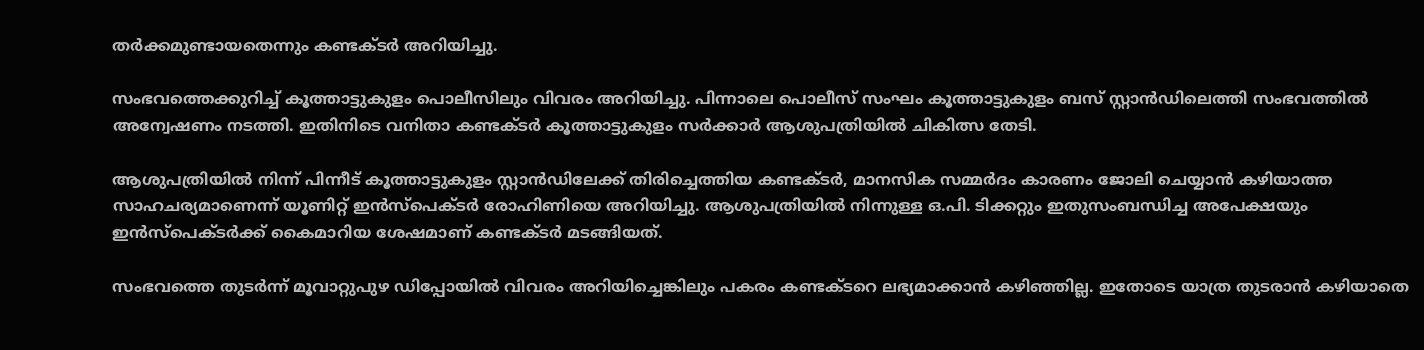തർക്കമുണ്ടായതെന്നും കണ്ടക്ടർ അറിയിച്ചു.

സംഭവത്തെക്കുറിച്ച് കൂത്താട്ടുകുളം പൊലീസിലും വിവരം അറിയിച്ചു. പിന്നാലെ പൊലീസ് സംഘം കൂത്താട്ടുകുളം ബസ് സ്റ്റാൻഡിലെത്തി സംഭവത്തിൽ അന്വേഷണം നടത്തി. ഇതിനിടെ വനിതാ കണ്ടക്ടർ കൂത്താട്ടുകുളം സർക്കാർ ആശുപത്രിയിൽ ചികിത്സ തേടി.

ആശുപത്രിയിൽ നിന്ന് പിന്നീട് കൂത്താട്ടുകുളം സ്റ്റാൻഡിലേക്ക് തിരിച്ചെത്തിയ കണ്ടക്ടർ, മാനസിക സമ്മർദം കാരണം ജോലി ചെയ്യാൻ കഴിയാത്ത സാഹചര്യമാണെന്ന് യൂണിറ്റ് ഇൻസ്‌പെക്ടർ രോഹിണിയെ അറിയിച്ചു. ആശുപത്രിയിൽ നിന്നുള്ള ഒ.പി. ടിക്കറ്റും ഇതുസംബന്ധിച്ച അപേക്ഷയും ഇൻസ്‌പെക്ടർക്ക് കൈമാറിയ ശേഷമാണ് കണ്ടക്ടർ മടങ്ങിയത്.

സംഭവത്തെ തുടർന്ന് മൂവാറ്റുപുഴ ഡിപ്പോയിൽ വിവരം അറിയിച്ചെങ്കിലും പകരം കണ്ടക്ടറെ ലഭ്യമാക്കാൻ കഴിഞ്ഞില്ല. ഇതോടെ യാത്ര തുടരാൻ കഴിയാതെ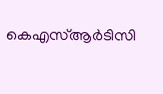കെഎസ്ആർടിസി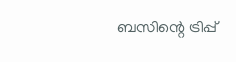ബസിന്റെ ട്രിപ്പ്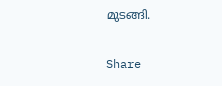മുടങ്ങി.

Share